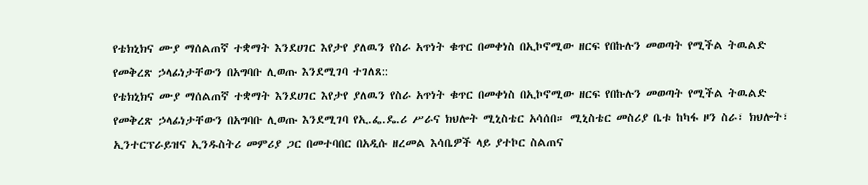የቴክኒክና ሙያ ማሰልጠኛ ተቋማት እንደሀገር እየታየ ያለዉን የስራ አጥነት ቁጥር በመቀነስ በኢኮኖሚው ዘርፍ የበኩሉን መወጣት የሚችል ትዉልድ የመቅረጽ ኃላፊነታቸውን በአግባቡ ሊወጡ እንደሚገባ ተገለጸ::
የቴክኒክና ሙያ ማሰልጠኛ ተቋማት እንደሀገር እየታየ ያለዉን የስራ አጥነት ቁጥር በመቀነስ በኢኮኖሚው ዘርፍ የበኩሉን መወጣት የሚችል ትዉልድ የመቅረጽ ኃላፊነታቸውን በአግባቡ ሊወጡ እንደሚገባ የኢ.ፌ.ዴ.ሪ ሥራና ክህሎት ሚኒስቴር አሳሰበ። ሚኒስቴር መስሪያ ቤቱ ከካፋ ዞን ስራ፣ ክህሎት፣ ኢንተርፕራይዝና ኢንዱስትሪ መምሪያ ጋር በመተባበር በአዲሱ ዘረመል እሳቤዎች ላይ ያተኮር ስልጠና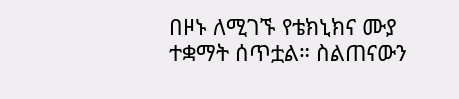በዞኑ ለሚገኙ የቴክኒክና ሙያ ተቋማት ሰጥቷል። ስልጠናውን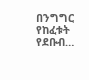በንግግር የከፈቱት የደቡብ…